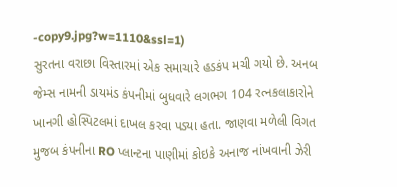-copy9.jpg?w=1110&ssl=1)
સુરતના વરાછા વિસ્તારમાં એક સમાચારે હડકંપ મચી ગયો છે. અનબ જેમ્સ નામની ડાયમંડ કંપનીમાં બુધવારે લગભગ 104 રત્નકલાકારોને ખાનગી હોસ્પિટલમાં દાખલ કરવા પડ્યા હતા. જાણવા મળેલી વિગત મુજબ કંપનીના RO પ્લાન્ટના પાણીમાં કોઇકે અનાજ નાંખવાની ઝેરી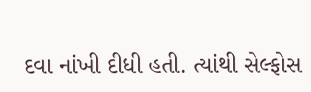દવા નાંખી દીધી હતી. ત્યાંથી સેલ્ફોસ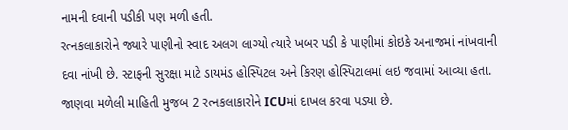નામની દવાની પડીકી પણ મળી હતી.
રત્નકલાકારોને જ્યારે પાણીનો સ્વાદ અલગ લાગ્યો ત્યારે ખબર પડી કે પાણીમાં કોઇકે અનાજમાં નાંખવાની દવા નાંખી છે. સ્ટાફની સુરક્ષા માટે ડાયમંડ હોસ્પિટલ અને કિરણ હોસ્પિટાલમાં લઇ જવામાં આવ્યા હતા. જાણવા મળેલી માહિતી મુજબ 2 રત્નકલાકારોને ICUમાં દાખલ કરવા પડ્યા છે.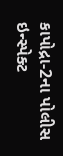કાપોદ્રા-2ના પોલીસ ઇન્સ્પેક્ટ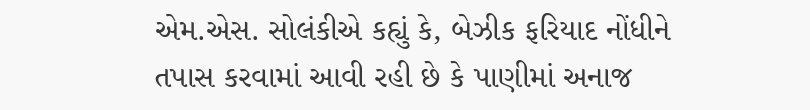એમ.એસ. સોલંકીએ કહ્યું કે, બેઝીક ફરિયાદ નોંધીને તપાસ કરવામાં આવી રહી છે કે પાણીમાં અનાજ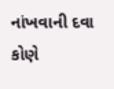નાંખવાની દવા કોણે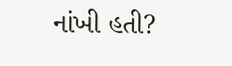નાંખી હતી?